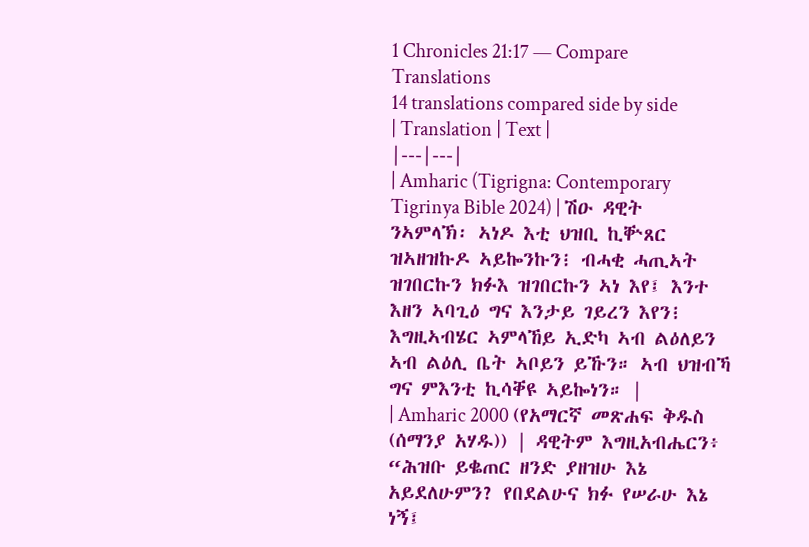1 Chronicles 21:17 — Compare Translations
14 translations compared side by side
| Translation | Text |
|---|---|
| Amharic (Tigrigna: Contemporary Tigrinya Bible 2024) | ሽዑ ዳዊት ንኣምላኽ፡ ኣነዶ እቲ ህዝቢ ኪቝጸር ዝኣዘዝኩዶ ኣይኰንኩን፧ ብሓቂ ሓጢኣት ዝገበርኩን ክፉእ ዝገበርኩን ኣነ እየ፤ እንተ እዘን ኣባጊዕ ግና እንታይ ገይረን እየን፧ እግዚኣብሄር ኣምላኸይ ኢድካ ኣብ ልዕለይን ኣብ ልዕሊ ቤት ኣቦይን ይኹን። ኣብ ህዝብኻ ግና ምእንቲ ኪሳቐዩ ኣይኰነን። |
| Amharic 2000 (የአማርኛ መጽሐፍ ቅዱስ (ሰማንያ አሃዱ)) | ዳዊትም እግዚአብሔርን፥ “ሕዝቡ ይቈጠር ዘንድ ያዘዝሁ እኔ አይደለሁምን? የበደልሁና ክፉ የሠራሁ እኔ ነኝ፤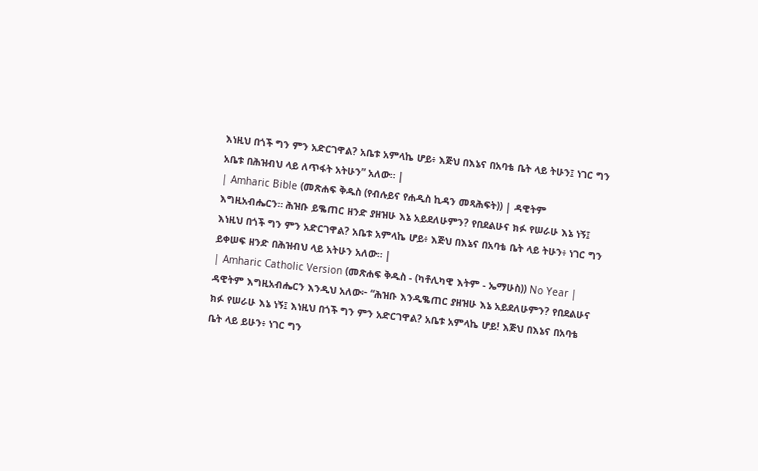እነዚህ በጎች ግን ምን አድርገዋል? አቤቱ አምላኬ ሆይ፥ እጅህ በእኔና በአባቴ ቤት ላይ ትሁን፤ ነገር ግን አቤቱ በሕዝብህ ላይ ለጥፋት አትሁን” አለው። |
| Amharic Bible (መጽሐፍ ቅዱስ (የብሉይና የሐዲስ ኪዳን መጻሕፍት)) | ዳዊትም እግዚአብሔርን። ሕዝቡ ይቈጠር ዘንድ ያዘዝሁ እኔ አይደለሁምን? የበደልሁና ክፉ የሠራሁ እኔ ነኝ፤ እነዚህ በጎች ግን ምን አድርገዋል? አቤቱ አምላኬ ሆይ፥ እጅህ በእኔና በአባቴ ቤት ላይ ትሁን፥ ነገር ግን ይቀሠፍ ዘንድ በሕዝብህ ላይ አትሁን አለው። |
| Amharic Catholic Version (መጽሐፍ ቅዱስ - (ካቶሊካዊ እትም - ኤማሁስ)) No Year | ዳዊትም እግዚአብሔርን እንዲህ አለው፦ “ሕዝቡ እንዲቈጠር ያዘዝሁ እኔ አይደለሁምን? የበደልሁና ክፉ የሠራሁ እኔ ነኝ፤ እነዚህ በጎች ግን ምን አድርገዋል? አቤቱ አምላኬ ሆይ! እጅህ በእኔና በአባቴ ቤት ላይ ይሁን፥ ነገር ግን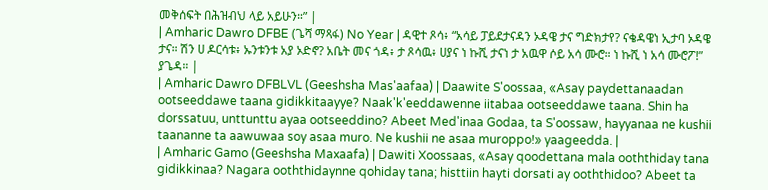መቅሰፍት በሕዝብህ ላይ አይሁን።” |
| Amharic Dawro DFBE (ጌሻ ማጻፋ) No Year | ዳዊተ ጾሳ፥ “አሳይ ፓይደታናዳን ኦዳዌ ታና ግድክታየ? ናቄዳዌነ ኢታባ ኦዳዌ ታና። ሽን ሀ ዶርሳቱ፥ ኡንቱንቱ አያ ኦድኖ? አቤት መና ጎዳ፥ ታ ጾሳዉ፥ ሀያና ነ ኩሺ ታናነ ታ አዉዋ ሶይ አሳ ሙሮ። ነ ኩሺ ነ አሳ ሙሮፖ!” ያጌዳ። |
| Amharic Dawro DFBLVL (Geeshsha Mas'aafaa) | Daawite S'oossaa, «Asay paydettanaadan ootseeddawe taana gidikkitaayye? Naak'k'eeddawenne iitabaa ootseeddawe taana. Shin ha dorssatuu, unttunttu ayaa ootseeddino? Abeet Med'inaa Godaa, ta S'oossaw, hayyanaa ne kushii taananne ta aawuwaa soy asaa muro. Ne kushii ne asaa muroppo!» yaageedda. |
| Amharic Gamo (Geeshsha Maxaafa) | Dawiti Xoossaas, «Asay qoodettana mala ooththiday tana gidikkinaa? Nagara ooththidaynne qohiday tana; histtiin hayti dorsati ay ooththidoo? Abeet ta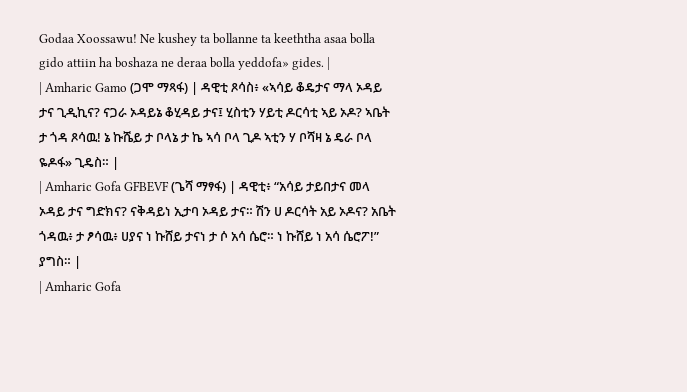Godaa Xoossawu! Ne kushey ta bollanne ta keeththa asaa bolla gido attiin ha boshaza ne deraa bolla yeddofa» gides. |
| Amharic Gamo (ጋሞ ማጻፋ) | ዳዊቲ ጾሳስ፥ «ኣሳይ ቆዴታና ማላ ኦዳይ ታና ጊዲኪና? ናጋራ ኦዳይኔ ቆሂዳይ ታና፤ ሂስቲን ሃይቲ ዶርሳቲ ኣይ ኦዶ? ኣቤት ታ ጎዳ ጾሳዉ! ኔ ኩሼይ ታ ቦላኔ ታ ኬ ኣሳ ቦላ ጊዶ ኣቲን ሃ ቦሻዛ ኔ ዴራ ቦላ ዬዶፋ» ጊዴስ። |
| Amharic Gofa GFBEVF (ጌሻ ማፃፋ) | ዳዊቲ፥ “አሳይ ታይበታና መላ ኦዳይ ታና ግድክና? ናቅዳይነ ኢታባ ኦዳይ ታና። ሽን ሀ ዶርሳት አይ ኦዶና? አቤት ጎዳዉ፥ ታ ፆሳዉ፥ ሀያና ነ ኩሸይ ታናነ ታ ሶ አሳ ሴሮ። ነ ኩሸይ ነ አሳ ሴሮፖ!” ያግስ። |
| Amharic Gofa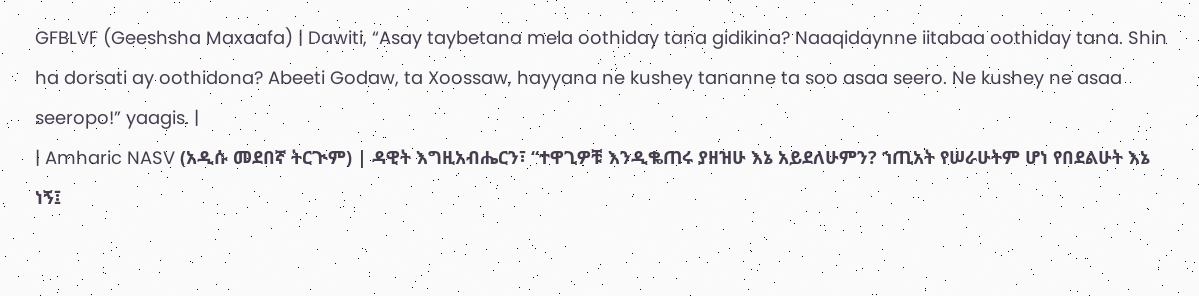GFBLVF (Geeshsha Maxaafa) | Dawiti, “Asay taybetana mela oothiday tana gidikina? Naaqidaynne iitabaa oothiday tana. Shin ha dorsati ay oothidona? Abeeti Godaw, ta Xoossaw, hayyana ne kushey tananne ta soo asaa seero. Ne kushey ne asaa seeropo!” yaagis. |
| Amharic NASV (አዲሱ መደበኛ ትርጒም) | ዳዊት እግዚአብሔርን፣ “ተዋጊዎቹ እንዲቈጠሩ ያዘዝሁ እኔ አይደለሁምን? ኀጢአት የሠራሁትም ሆነ የበደልሁት እኔ ነኝ፤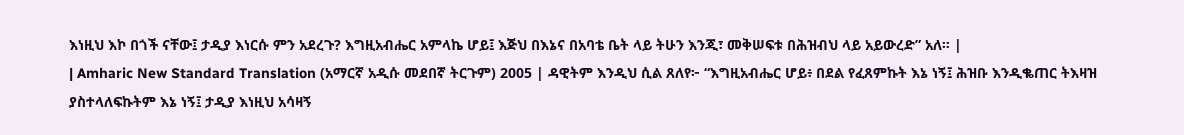እነዚህ እኮ በጎች ናቸው፤ ታዲያ እነርሱ ምን አደረጉ? እግዚአብሔር አምላኬ ሆይ፤ እጅህ በእኔና በአባቴ ቤት ላይ ትሁን እንጂ፣ መቅሠፍቱ በሕዝብህ ላይ አይውረድ” አለ። |
| Amharic New Standard Translation (አማርኛ አዲሱ መደበኛ ትርጉም) 2005 | ዳዊትም እንዲህ ሲል ጸለየ፦ “እግዚአብሔር ሆይ፥ በደል የፈጸምኩት እኔ ነኝ፤ ሕዝቡ እንዲቈጠር ትእዛዝ ያስተላለፍኩትም እኔ ነኝ፤ ታዲያ እነዚህ አሳዛኝ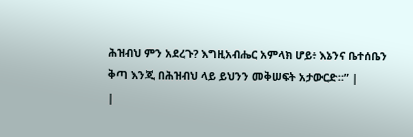ሕዝብህ ምን አደረጉ? እግዚአብሔር አምላክ ሆይ፥ እኔንና ቤተሰቤን ቅጣ እንጂ በሕዝብህ ላይ ይህንን መቅሠፍት አታውርድ።” |
|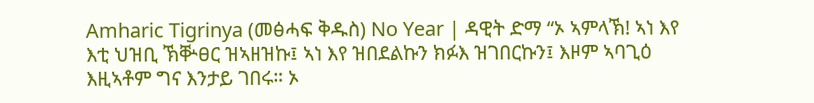Amharic Tigrinya (መፅሓፍ ቅዱስ) No Year | ዳዊት ድማ “ኦ ኣምላኽ! ኣነ እየ እቲ ህዝቢ ኽቝፀር ዝኣዘዝኩ፤ ኣነ እየ ዝበደልኩን ክፉእ ዝገበርኩን፤ እዞም ኣባጊዕ እዚኣቶም ግና እንታይ ገበሩ። ኦ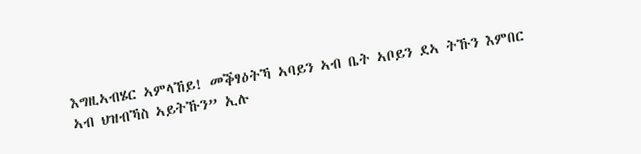እግዚኣብሄር ኣምላኸይ! መቕፃዕትኻ ኣባይን ኣብ ቤት ኣቦይን ደኣ ትኹን እምበር ኣብ ህዝብኻስ ኣይትኹን” ኢሉ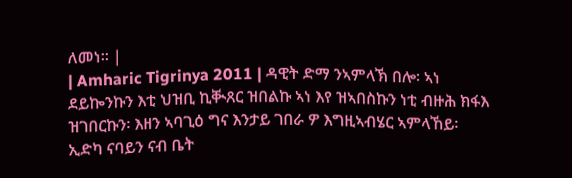ለመነ። |
| Amharic Tigrinya 2011 | ዳዊት ድማ ንኣምላኽ በሎ፡ ኣነ ደይኰንኩን እቲ ህዝቢ ኪቚጸር ዝበልኩ ኣነ እየ ዝኣበስኩን ነቲ ብዙሕ ክፋእ ዝገበርኩን፡ እዘን ኣባጊዕ ግና እንታይ ገበራ ዎ እግዚኣብሄር ኣምላኸይ፡ ኢድካ ናባይን ናብ ቤት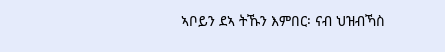ኣቦይን ደኣ ትኹን እምበር፡ ናብ ህዝብኻስ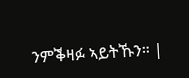ንምቕዛፉ ኣይትኹን። |